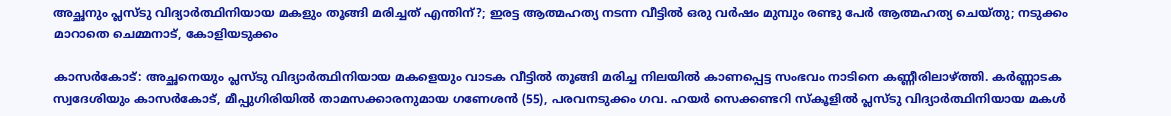അച്ഛനും പ്ലസ്ടു വിദ്യാര്‍ത്ഥിനിയായ മകളും തൂങ്ങി മരിച്ചത് എന്തിന്?; ഇരട്ട ആത്മഹത്യ നടന്ന വീട്ടില്‍ ഒരു വര്‍ഷം മുമ്പും രണ്ടു പേര്‍ ആത്മഹത്യ ചെയ്തു; നടുക്കം മാറാതെ ചെമ്മനാട്, കോളിയടുക്കം

കാസര്‍കോട്: അച്ഛനെയും പ്ലസ്ടു വിദ്യാര്‍ത്ഥിനിയായ മകളെയും വാടക വീട്ടില്‍ തൂങ്ങി മരിച്ച നിലയില്‍ കാണപ്പെട്ട സംഭവം നാടിനെ കണ്ണീരിലാഴ്ത്തി. കര്‍ണ്ണാടക സ്വദേശിയും കാസര്‍കോട്, മീപ്പുഗിരിയില്‍ താമസക്കാരനുമായ ഗണേശന്‍ (55), പരവനടുക്കം ഗവ. ഹയര്‍ സെക്കണ്ടറി സ്‌കൂളില്‍ പ്ലസ്ടു വിദ്യാര്‍ത്ഥിനിയായ മകള്‍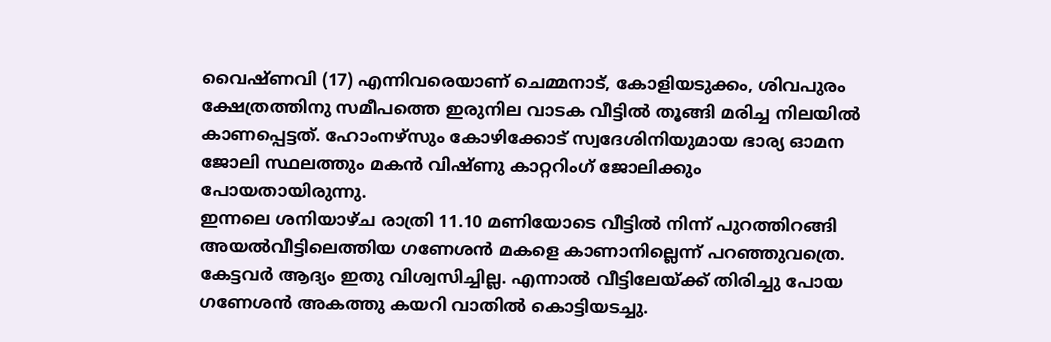വൈഷ്ണവി (17) എന്നിവരെയാണ് ചെമ്മനാട്, കോളിയടുക്കം, ശിവപുരം ക്ഷേത്രത്തിനു സമീപത്തെ ഇരുനില വാടക വീട്ടില്‍ തൂങ്ങി മരിച്ച നിലയില്‍ കാണപ്പെട്ടത്. ഹോംനഴ്‌സും കോഴിക്കോട് സ്വദേശിനിയുമായ ഭാര്യ ഓമന ജോലി സ്ഥലത്തും മകന്‍ വിഷ്ണു കാറ്ററിംഗ് ജോലിക്കും പോയതായിരുന്നു.
ഇന്നലെ ശനിയാഴ്ച രാത്രി 11.10 മണിയോടെ വീട്ടില്‍ നിന്ന് പുറത്തിറങ്ങി അയല്‍വീട്ടിലെത്തിയ ഗണേശന്‍ മകളെ കാണാനില്ലെന്ന് പറഞ്ഞുവത്രെ. കേട്ടവർ ആദ്യം ഇതു വിശ്വസിച്ചില്ല. എന്നാല്‍ വീട്ടിലേയ്ക്ക് തിരിച്ചു പോയ ഗണേശന്‍ അകത്തു കയറി വാതില്‍ കൊട്ടിയടച്ചു.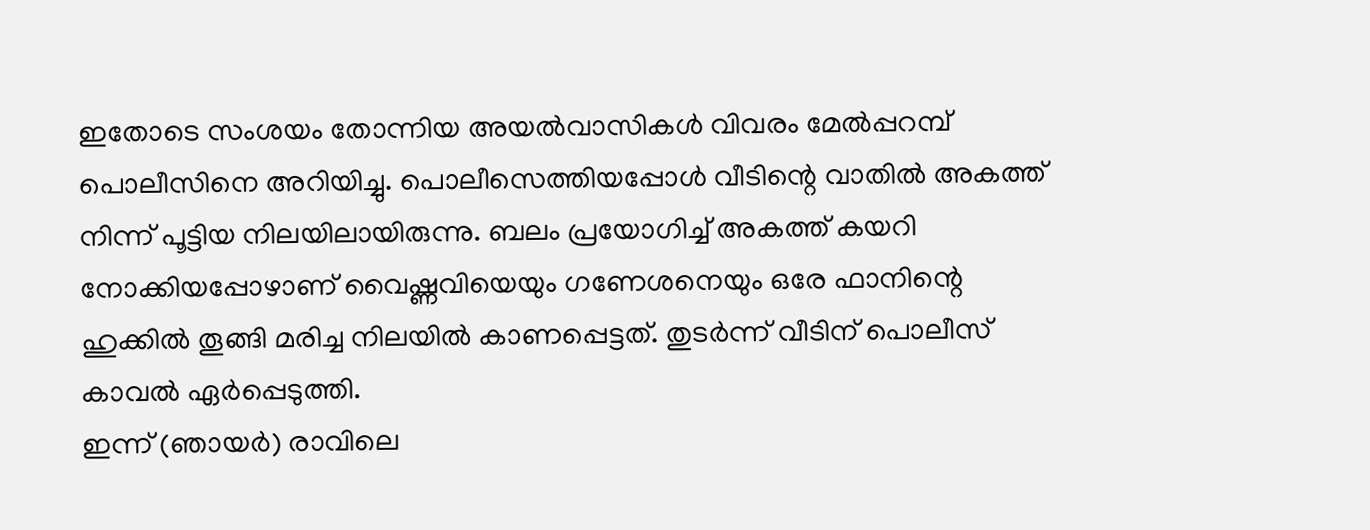ഇതോടെ സംശയം തോന്നിയ അയല്‍വാസികള്‍ വിവരം മേല്‍പ്പറമ്പ് പൊലീസിനെ അറിയിച്ചു. പൊലീസെത്തിയപ്പോള്‍ വീടിന്റെ വാതില്‍ അകത്ത് നിന്ന് പൂട്ടിയ നിലയിലായിരുന്നു. ബലം പ്രയോഗിച്ച് അകത്ത് കയറി നോക്കിയപ്പോഴാണ് വൈഷ്ണവിയെയും ഗണേശനെയും ഒരേ ഫാനിന്റെ ഹുക്കില്‍ തൂങ്ങി മരിച്ച നിലയില്‍ കാണപ്പെട്ടത്. തുടര്‍ന്ന് വീടിന് പൊലീസ് കാവല്‍ ഏര്‍പ്പെടുത്തി.
ഇന്ന് (ഞായര്‍) രാവിലെ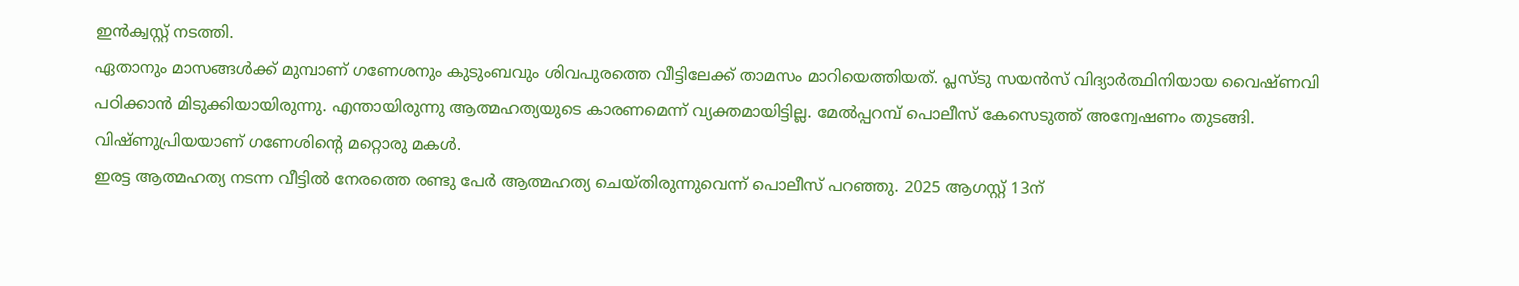ഇന്‍ക്വസ്റ്റ് നടത്തി.
ഏതാനും മാസങ്ങള്‍ക്ക് മുമ്പാണ് ഗണേശനും കുടുംബവും ശിവപുരത്തെ വീട്ടിലേക്ക് താമസം മാറിയെത്തിയത്. പ്ലസ്ടു സയന്‍സ് വിദ്യാര്‍ത്ഥിനിയായ വൈഷ്ണവി പഠിക്കാന്‍ മിടുക്കിയായിരുന്നു. എന്തായിരുന്നു ആത്മഹത്യയുടെ കാരണമെന്ന് വ്യക്തമായിട്ടില്ല. മേല്‍പ്പറമ്പ് പൊലീസ് കേസെടുത്ത് അന്വേഷണം തുടങ്ങി. വിഷ്ണുപ്രിയയാണ് ഗണേശിന്റെ മറ്റൊരു മകള്‍.
ഇരട്ട ആത്മഹത്യ നടന്ന വീട്ടില്‍ നേരത്തെ രണ്ടു പേര്‍ ആത്മഹത്യ ചെയ്തിരുന്നുവെന്ന് പൊലീസ് പറഞ്ഞു. 2025 ആഗസ്റ്റ് 13ന്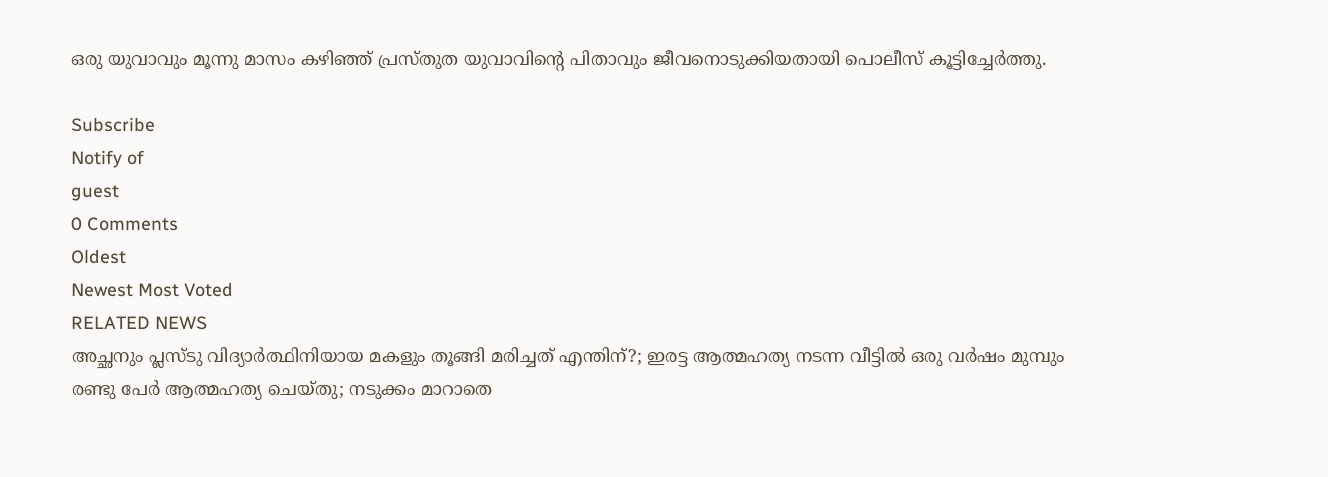ഒരു യുവാവും മൂന്നു മാസം കഴിഞ്ഞ് പ്രസ്തുത യുവാവിന്റെ പിതാവും ജീവനൊടുക്കിയതായി പൊലീസ് കൂട്ടിച്ചേർത്തു.

Subscribe
Notify of
guest
0 Comments
Oldest
Newest Most Voted
RELATED NEWS
അച്ഛനും പ്ലസ്ടു വിദ്യാര്‍ത്ഥിനിയായ മകളും തൂങ്ങി മരിച്ചത് എന്തിന്?; ഇരട്ട ആത്മഹത്യ നടന്ന വീട്ടില്‍ ഒരു വര്‍ഷം മുമ്പും രണ്ടു പേര്‍ ആത്മഹത്യ ചെയ്തു; നടുക്കം മാറാതെ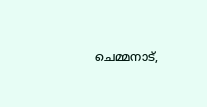ചെമ്മനാട്,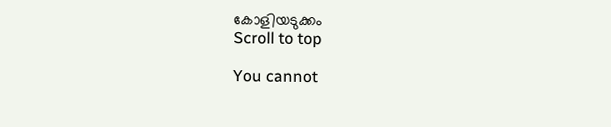കോളിയടുക്കം
Scroll to top

You cannot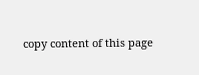copy content of this page